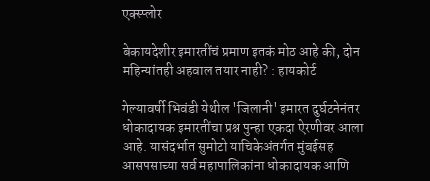एक्स्प्लोर

बेकायदेशीर इमारतींचं प्रमाण इतकं मोठ आहे की, दोन महिन्यांतही अहवाल तयार नाही? : हायकोर्ट

गेल्यावर्षी भिवंडी येथील 'जिलानी' इमारत दुर्घटनेनंतर धोकादायक इमारतींचा प्रश्न पुन्हा एकदा ऐरणीवर आला आहे. यासंदर्भात सुमोटो याचिकेअंतर्गत मुंबईसह आसपसाच्या सर्व महापालिकांना धोकादायक आणि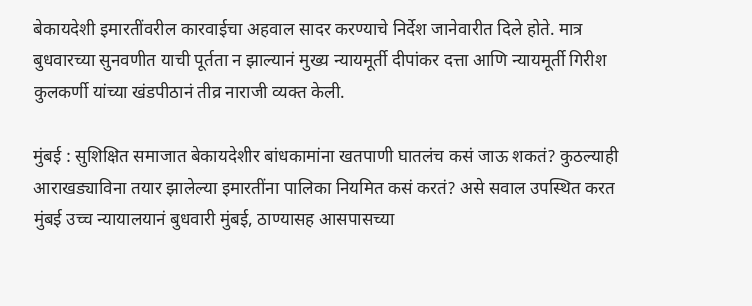बेकायदेशी इमारतींवरील कारवाईचा अहवाल सादर करण्याचे निर्देश जानेवारीत दिले होते. मात्र बुधवारच्या सुनवणीत याची पूर्तता न झाल्यानं मुख्य न्यायमूर्ती दीपांकर दत्ता आणि न्यायमूर्ती गिरीश कुलकर्णी यांच्या खंडपीठानं तीव्र नाराजी व्यक्त केली.

मुंबई : सुशिक्षित समाजात बेकायदेशीर बांधकामांना खतपाणी घातलंच कसं जाऊ शकतं? कुठल्याही आराखड्याविना तयार झालेल्या इमारतींना पालिका नियमित कसं करतं? असे सवाल उपस्थित करत मुंबई उच्च न्यायालयानं बुधवारी मुंबई, ठाण्यासह आसपासच्या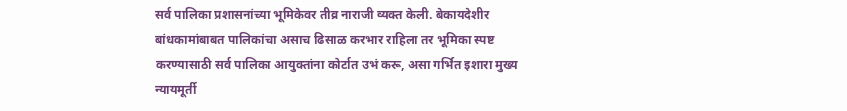सर्व पालिका प्रशासनांच्या भूमिकेवर तीव्र नाराजी व्यक्त केली. बेकायदेशीर बांधकामांबाबत पालिकांचा असाच ढिसाळ करभार राहिला तर भूमिका स्पष्ट करण्यासाठी सर्व पालिका आयुक्तांना कोर्टात उभं करू, असा गर्भित इशारा मुख्य न्यायमूर्ती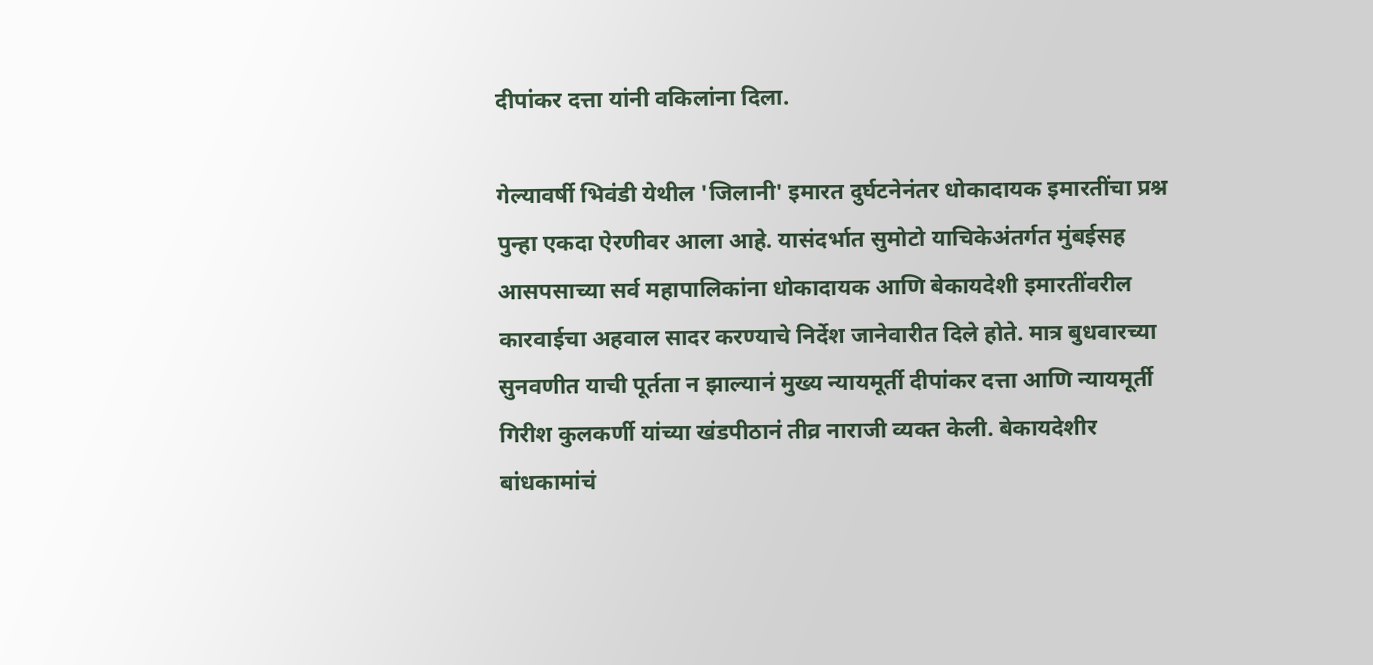दीपांकर दत्ता यांनी वकिलांना दिला.

गेल्यावर्षी भिवंडी येथील 'जिलानी' इमारत दुर्घटनेनंतर धोकादायक इमारतींचा प्रश्न पुन्हा एकदा ऐरणीवर आला आहे. यासंदर्भात सुमोटो याचिकेअंतर्गत मुंबईसह आसपसाच्या सर्व महापालिकांना धोकादायक आणि बेकायदेशी इमारतींवरील कारवाईचा अहवाल सादर करण्याचे निर्देश जानेवारीत दिले होते. मात्र बुधवारच्या सुनवणीत याची पूर्तता न झाल्यानं मुख्य न्यायमूर्ती दीपांकर दत्ता आणि न्यायमूर्ती गिरीश कुलकर्णी यांच्या खंडपीठानं तीव्र नाराजी व्यक्त केली. बेकायदेशीर बांधकामांचं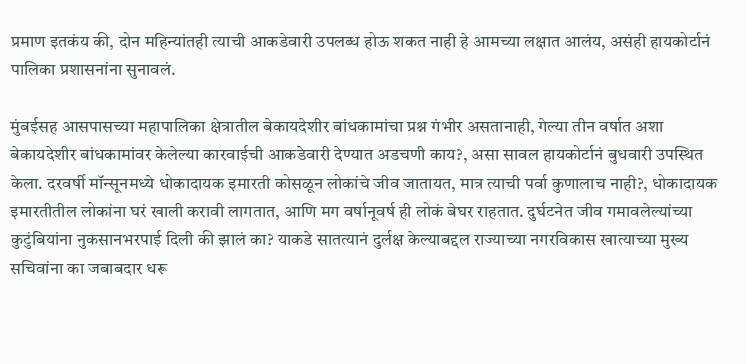प्रमाण इतकंय की, दोन महिन्यांतही त्याची आकडेवारी उपलब्ध होऊ शकत नाही हे आमच्या लक्षात आलंय, असंही हायकोर्टानं पालिका प्रशासनांना सुनावलं.

मुंबईसह आसपासच्या महापालिका क्षेत्रातील बेकायदेशीर बांधकामांचा प्रश्न गंभीर असतानाही, गेल्या तीन वर्षात अशा बेकायदेशीर बांधकामांवर केलेल्या कारवाईची आकडेवारी देण्यात अडचणी काय?, असा सावल हायकोर्टानं बुधवारी उपस्थित केला. दरवर्षी मॉन्सूनमध्ये धोकादायक इमारती कोसळून लोकांचे जीव जातायत, मात्र त्याची पर्वा कुणालाच नाही?, धोकादायक इमारतीतील लोकांना घरं खाली करावी लागतात, आणि मग वर्षानूवर्ष ही लोकं बेघर राहतात. दुर्घटनेत जीव गमावलेल्यांच्या कुटुंबियांना नुकसानभरपाई दिली की झालं का? याकडे सातत्यानं दुर्लक्ष केल्याबद्दल राज्याच्या नगरविकास खात्याच्या मुख्य सचिवांना का जबाबदार धरू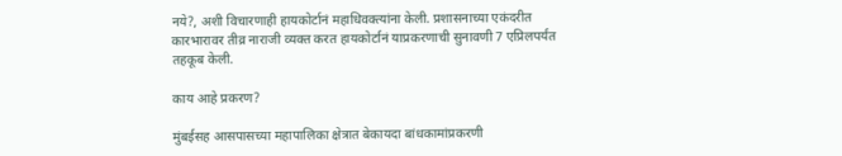नये?, अशी विचारणाही हायकोर्टानं महाधिवक्त्यांना केली. प्रशासनाच्या एकंदरीत कारभारावर तीव्र नाराजी व्यक्त करत हायकोर्टानं याप्रकरणाची सुनावणी 7 एप्रिलपर्यंत तहकूब केली.

काय आहे प्रकरण?

मुंबईसह आसपासच्या महापालिका क्षेत्रात बेकायदा बांधकामांप्रकरणी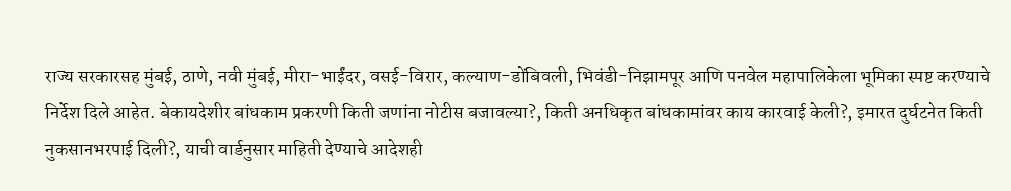राज्य सरकारसह मुंबई, ठाणे, नवी मुंबई, मीरा-भाईंदर, वसई-विरार, कल्याण-डोंबिवली, भिवंडी-निझामपूर आणि पनवेल महापालिकेला भूमिका स्पष्ट करण्याचे निर्देश दिले आहेत. बेकायदेशीर बांधकाम प्रकरणी किती जणांना नोटीस बजावल्या?, किती अनधिकृत बांधकामांवर काय कारवाई केली?, इमारत दुर्घटनेत किती नुकसानभरपाई दिली?, याची वार्डनुसार माहिती देण्याचे आदेशही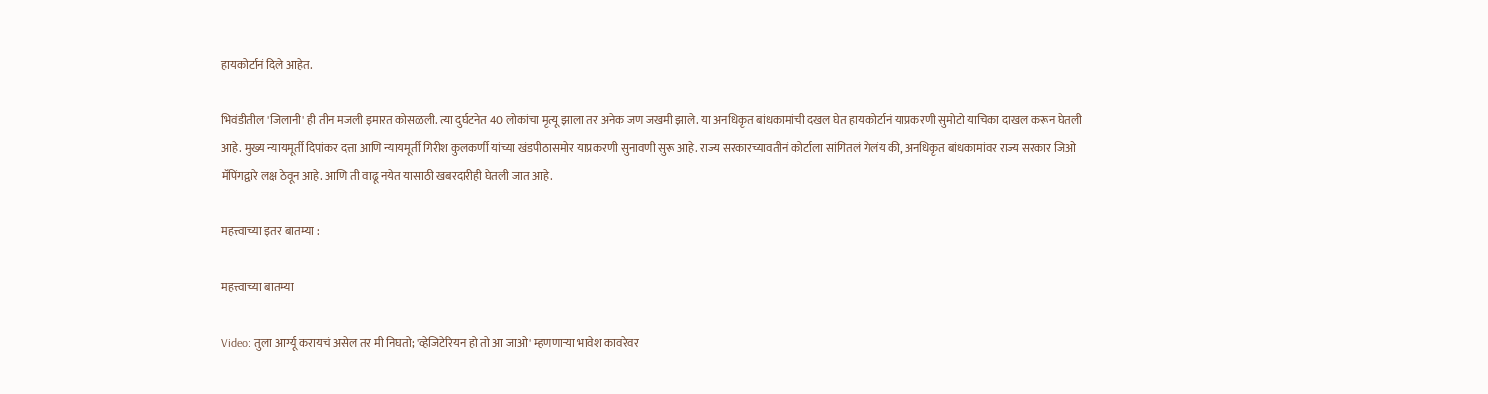हायकोर्टानं दिले आहेत.

भिवंडीतील 'जिलानी' ही तीन मजली इमारत कोसळली. त्या दुर्घटनेत 40 लोकांचा मृत्यू झाला तर अनेक जण जखमी झाले. या अनधिकृत बांधकामांची दखल घेत हायकोर्टानं याप्रकरणी सुमोटो याचिका दाखल करून घेतली आहे. मुख्य न्यायमूर्ती दिपांकर दत्ता आणि न्यायमूर्ती गिरीश कुलकर्णी यांच्या खंडपीठासमोर याप्रकरणी सुनावणी सुरू आहे. राज्य सरकारच्यावतीनं कोर्टाला सांगितलं गेलंय की, अनधिकृत बांधकामांवर राज्य सरकार जिओ मॅपिंगद्वारे लक्ष ठेवून आहे. आणि ती वाढू नयेत यासाठी खबरदारीही घेतली जात आहे.

महत्त्वाच्या इतर बातम्या :

महत्त्वाच्या बातम्या

Video: तुला आर्ग्यू करायचं असेल तर मी निघतो; 'व्हेजिटेरियन हो तो आ जाओ' म्हणणाऱ्या भावेश कावरेवर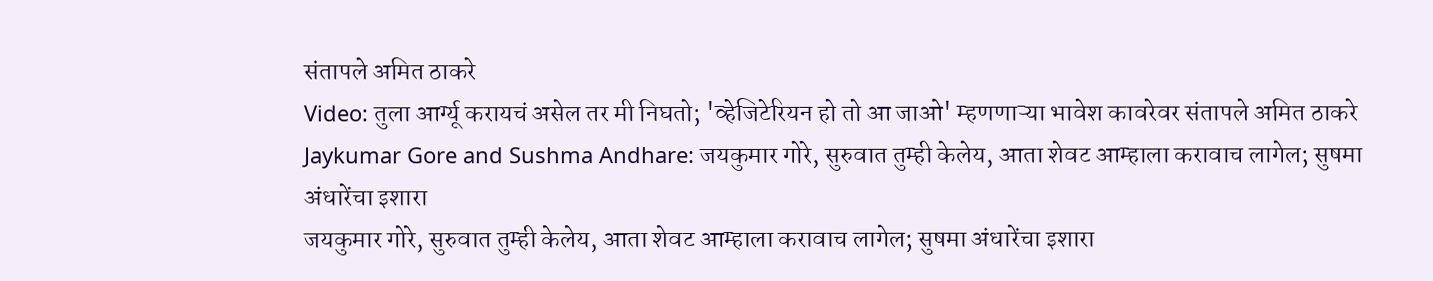संतापले अमित ठाकरे
Video: तुला आर्ग्यू करायचं असेल तर मी निघतो; 'व्हेजिटेरियन हो तो आ जाओ' म्हणणाऱ्या भावेश कावरेवर संतापले अमित ठाकरे
Jaykumar Gore and Sushma Andhare: जयकुमार गोरे, सुरुवात तुम्ही केलेय, आता शेवट आम्हाला करावाच लागेल; सुषमा अंधारेंचा इशारा
जयकुमार गोरे, सुरुवात तुम्ही केलेय, आता शेवट आम्हाला करावाच लागेल; सुषमा अंधारेंचा इशारा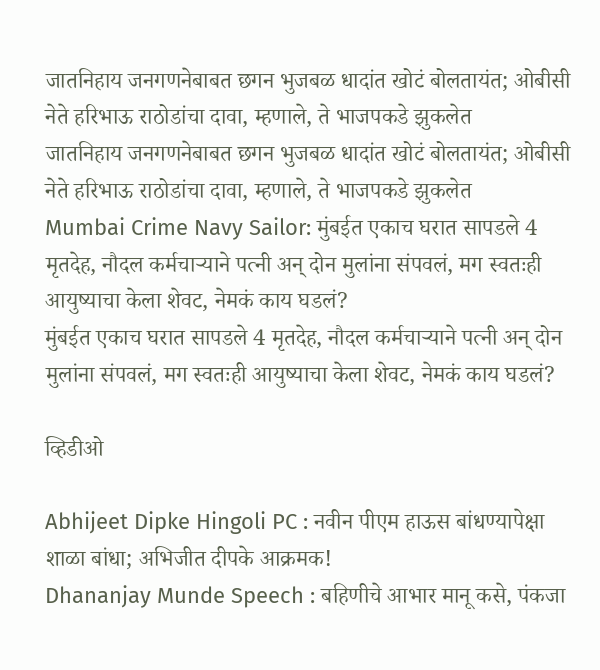जातनिहाय जनगणनेबाबत छगन भुजबळ धादांत खोटं बोलतायंत; ओबीसी नेते हरिभाऊ राठोडांचा दावा, म्हणाले, ते भाजपकडे झुकलेत
जातनिहाय जनगणनेबाबत छगन भुजबळ धादांत खोटं बोलतायंत; ओबीसी नेते हरिभाऊ राठोडांचा दावा, म्हणाले, ते भाजपकडे झुकलेत
Mumbai Crime Navy Sailor: मुंबईत एकाच घरात सापडले 4 मृतदेह, नौदल कर्मचाऱ्याने पत्नी अन् दोन मुलांना संपवलं, मग स्वतःही आयुष्याचा केला शेवट, नेमकं काय घडलं?
मुंबईत एकाच घरात सापडले 4 मृतदेह, नौदल कर्मचाऱ्याने पत्नी अन् दोन मुलांना संपवलं, मग स्वतःही आयुष्याचा केला शेवट, नेमकं काय घडलं?

व्हिडीओ

Abhijeet Dipke Hingoli PC : नवीन पीएम हाऊस बांधण्यापेक्षा शाळा बांधा; अभिजीत दीपके आक्रमक!
Dhananjay Munde Speech : बहिणीचे आभार मानू कसे, पंकजा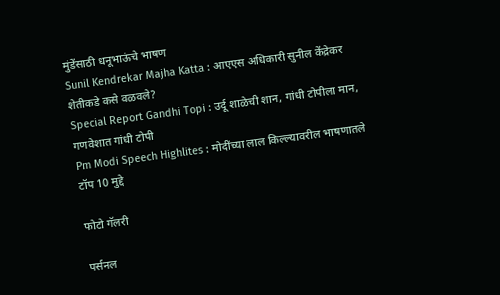मुंडेंसाठी धनूभाऊंचे भाषण
Sunil Kendrekar Majha Katta : आएएस अधिकारी सुनील केंद्रेकर शेतीकडे कसे वळवले?
Special Report Gandhi Topi : उर्दू शाळेची शान, गांधी टोपीला मान, गणवेशात गांधी टोपी
Pm Modi Speech Highlites : मोदींच्या लाल किल्ल्यावरील भाषणातले टॉप 10 मुद्दे

फोटो गॅलरी

पर्सनल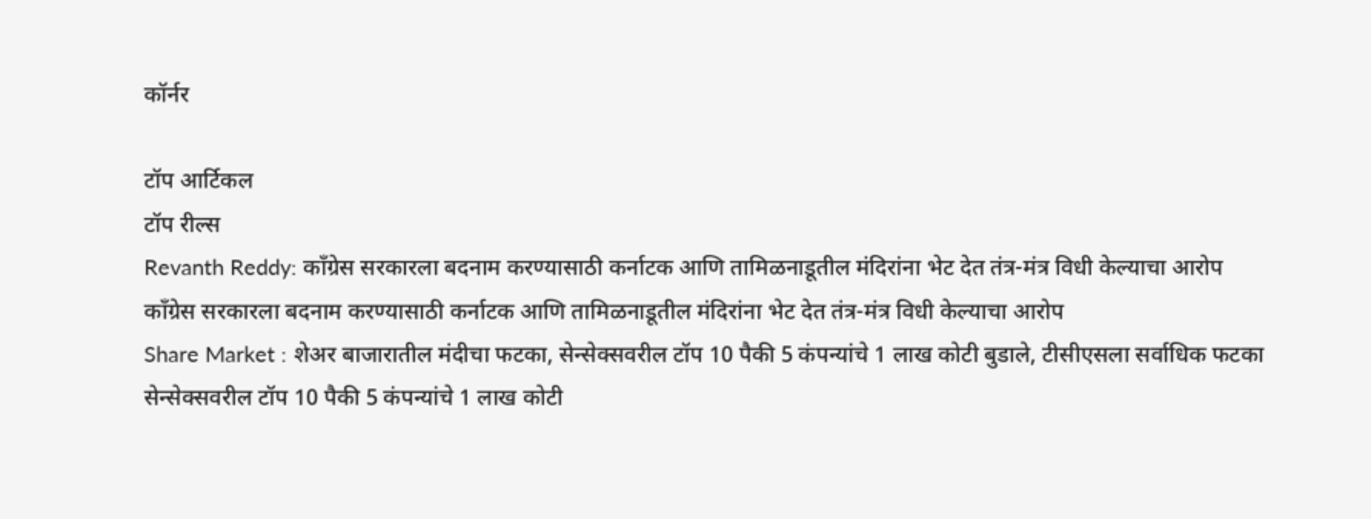कॉर्नर

टॉप आर्टिकल
टॉप रील्स
Revanth Reddy: काँग्रेस सरकारला बदनाम करण्यासाठी कर्नाटक आणि तामिळनाडूतील मंदिरांना भेट देत तंत्र-मंत्र विधी केल्याचा आरोप
काँग्रेस सरकारला बदनाम करण्यासाठी कर्नाटक आणि तामिळनाडूतील मंदिरांना भेट देत तंत्र-मंत्र विधी केल्याचा आरोप
Share Market : शेअर बाजारातील मंदीचा फटका, सेन्सेक्सवरील टॉप 10 पैकी 5 कंपन्यांचे 1 लाख कोटी बुडाले, टीसीएसला सर्वाधिक फटका
सेन्सेक्सवरील टॉप 10 पैकी 5 कंपन्यांचे 1 लाख कोटी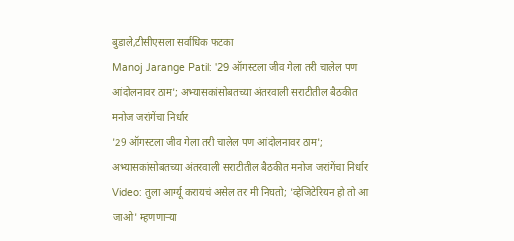बुडाले,टीसीएसला सर्वाधिक फटका
Manoj Jarange Patil: '29 ऑगस्टला जीव गेला तरी चालेल पण आंदोलनावर ठाम'; अभ्यासकांसोबतच्या अंतरवाली सराटीतील बैठकीत मनोज जरांगेंचा निर्धार
'29 ऑगस्टला जीव गेला तरी चालेल पण आंदोलनावर ठाम'; अभ्यासकांसोबतच्या अंतरवाली सराटीतील बैठकीत मनोज जरांगेंचा निर्धार
Video: तुला आर्ग्यू करायचं असेल तर मी निघतो; 'व्हेजिटेरियन हो तो आ जाओ' म्हणणाऱ्या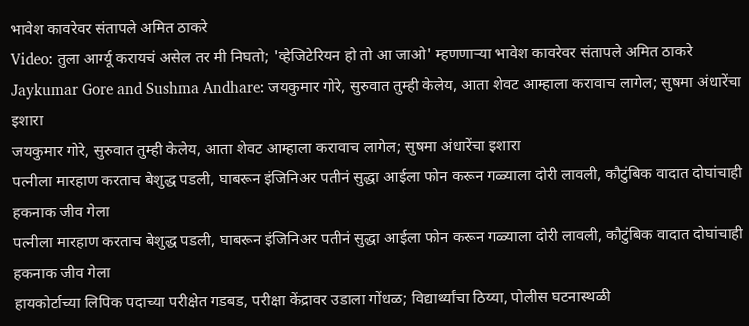भावेश कावरेवर संतापले अमित ठाकरे
Video: तुला आर्ग्यू करायचं असेल तर मी निघतो; 'व्हेजिटेरियन हो तो आ जाओ' म्हणणाऱ्या भावेश कावरेवर संतापले अमित ठाकरे
Jaykumar Gore and Sushma Andhare: जयकुमार गोरे, सुरुवात तुम्ही केलेय, आता शेवट आम्हाला करावाच लागेल; सुषमा अंधारेंचा इशारा
जयकुमार गोरे, सुरुवात तुम्ही केलेय, आता शेवट आम्हाला करावाच लागेल; सुषमा अंधारेंचा इशारा
पत्नीला मारहाण करताच बेशुद्ध पडली, घाबरून इंजिनिअर पतीनं सुद्धा आईला फोन करून गळ्याला दोरी लावली, कौटुंबिक वादात दोघांचाही हकनाक जीव गेला
पत्नीला मारहाण करताच बेशुद्ध पडली, घाबरून इंजिनिअर पतीनं सुद्धा आईला फोन करून गळ्याला दोरी लावली, कौटुंबिक वादात दोघांचाही हकनाक जीव गेला
हायकोर्टाच्या लिपिक पदाच्या परीक्षेत गडबड, परीक्षा केंद्रावर उडाला गोंधळ; विद्यार्थ्यांचा ठिय्या, पोलीस घटनास्थळी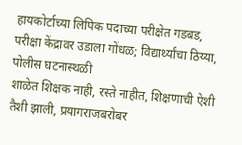हायकोर्टाच्या लिपिक पदाच्या परीक्षेत गडबड, परीक्षा केंद्रावर उडाला गोंधळ; विद्यार्थ्यांचा ठिय्या, पोलीस घटनास्थळी
शाळेत शिक्षक नाही, रस्ते नाहीत, शिक्षणाची ऐशी तैशी झाली, प्रयागराजबरोबर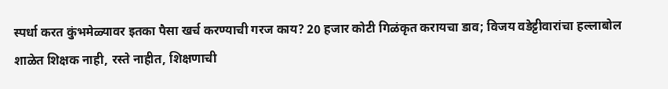स्पर्धा करत कुंभमेळ्यावर इतका पैसा खर्च करण्याची गरज काय? 20 हजार कोटी गिळंकृत करायचा डाव; विजय वडेट्टीवारांचा हल्लाबोल
शाळेत शिक्षक नाही, रस्ते नाहीत, शिक्षणाची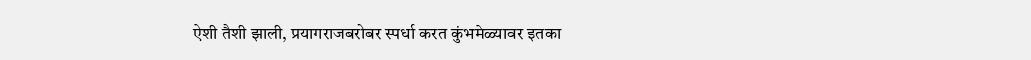ऐशी तैशी झाली, प्रयागराजबरोबर स्पर्धा करत कुंभमेळ्यावर इतका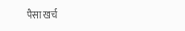पैसा खर्च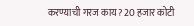करण्याची गरज काय? 20 हजार कोटी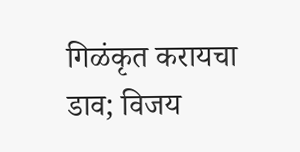गिळंकृत करायचा डाव; विजय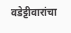वडेट्टीवारांचा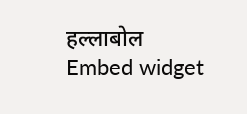हल्लाबोल
Embed widget